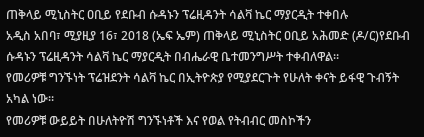ጠቅላይ ሚኒስትር ዐቢይ የደቡብ ሱዳኑን ፕሬዚዳንት ሳልቫ ኬር ማያርዲት ተቀበሉ
አዲስ አበባ፣ ሚያዚያ 16፣ 2018 (ኤፍ ኤም) ጠቅላይ ሚኒስትር ዐቢይ አሕመድ (ዶ/ር)የደቡብ ሱዳኑን ፕሬዚዳንት ሳልቫ ኬር ማያርዲት በብሔራዊ ቤተመንግሥት ተቀብለዋል።
የመሪዎቹ ግንኙነት ፕሬዝደንት ሳልቫ ኬር በኢትዮጵያ የሚያደርጉት የሁለት ቀናት ይፋዊ ጉብኝት አካል ነው።
የመሪዎቹ ውይይት በሁለትዮሽ ግንኙነቶች እና የወል የትብብር መስኮችን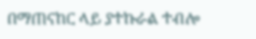በማጠናከር ላይ ያተኩራል ተብሎ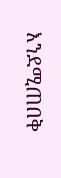እንደሚጠበቅ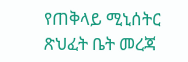የጠቅላይ ሚኒሰትር ጽህፈት ቤት መረጃ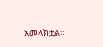አመላክቷል፡፡